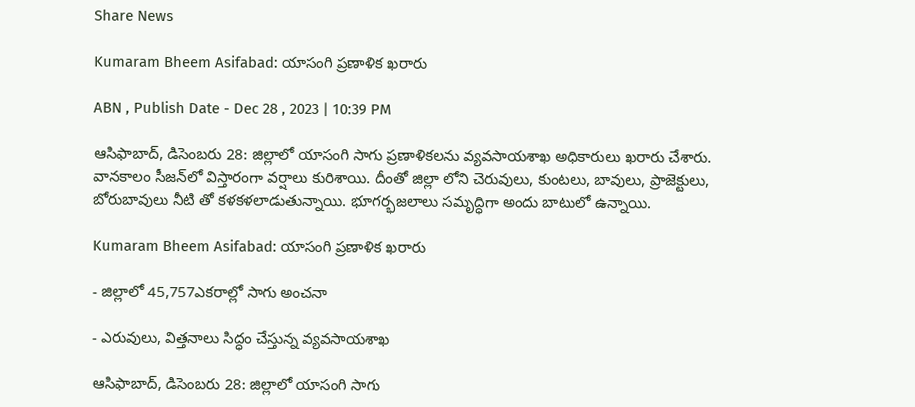Share News

Kumaram Bheem Asifabad: యాసంగి ప్రణాళిక ఖరారు

ABN , Publish Date - Dec 28 , 2023 | 10:39 PM

ఆసిఫాబాద్‌, డిసెంబరు 28: జిల్లాలో యాసంగి సాగు ప్రణాళికలను వ్యవసాయశాఖ అధికారులు ఖరారు చేశారు. వానకాలం సీజన్‌లో విస్తారంగా వర్షాలు కురిశాయి. దీంతో జిల్లా లోని చెరువులు, కుంటలు, బావులు, ప్రాజెక్టులు, బోరుబావులు నీటి తో కళకళలాడుతున్నాయి. భూగర్భజలాలు సమృద్ధిగా అందు బాటులో ఉన్నాయి.

Kumaram Bheem Asifabad: యాసంగి ప్రణాళిక ఖరారు

- జిల్లాలో 45,757ఎకరాల్లో సాగు అంచనా

- ఎరువులు, విత్తనాలు సిద్ధం చేస్తున్న వ్యవసాయశాఖ

ఆసిఫాబాద్‌, డిసెంబరు 28: జిల్లాలో యాసంగి సాగు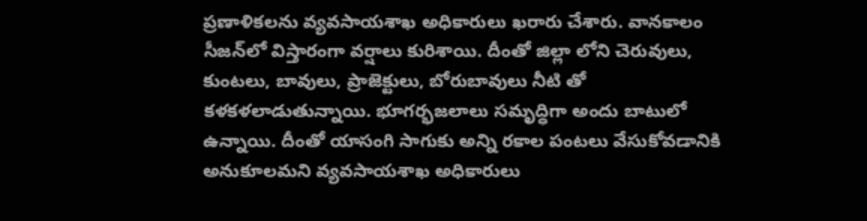ప్రణాళికలను వ్యవసాయశాఖ అధికారులు ఖరారు చేశారు. వానకాలం సీజన్‌లో విస్తారంగా వర్షాలు కురిశాయి. దీంతో జిల్లా లోని చెరువులు, కుంటలు, బావులు, ప్రాజెక్టులు, బోరుబావులు నీటి తో కళకళలాడుతున్నాయి. భూగర్భజలాలు సమృద్ధిగా అందు బాటులో ఉన్నాయి. దీంతో యాసంగి సాగుకు అన్ని రకాల పంటలు వేసుకోవడానికి అనుకూలమని వ్యవసాయశాఖ అధికారులు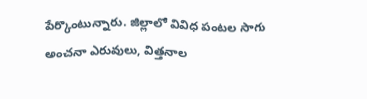పేర్కొంటున్నారు. జిల్లాలో వివిధ పంటల సాగు అంచనా ఎరువులు, విత్తనాల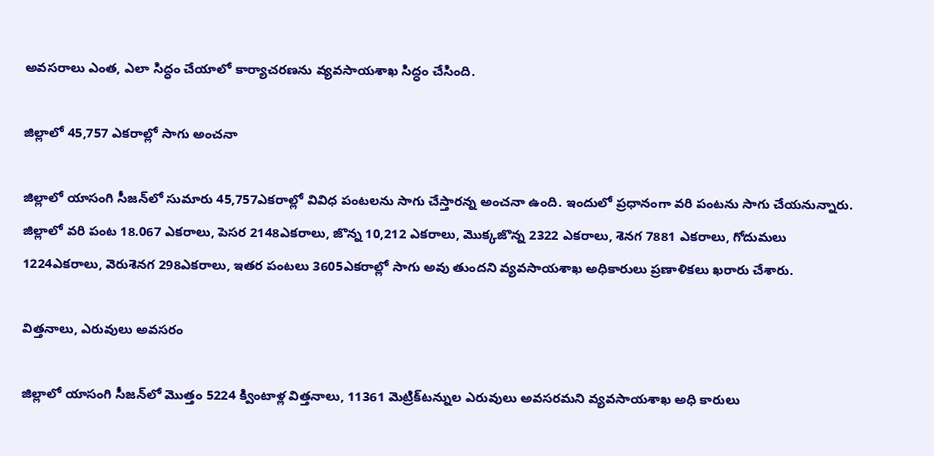అవసరాలు ఎంత, ఎలా సిద్ధం చేయాలో కార్యాచరణను వ్యవసాయశాఖ సిద్ధం చేసింది.

జిల్లాలో 45,757 ఎకరాల్లో సాగు అంచనా

జిల్లాలో యాసంగి సీజన్‌లో సుమారు 45,757ఎకరాల్లో వివిధ పంటలను సాగు చేస్తారన్న అంచనా ఉంది. ఇందులో ప్రధానంగా వరి పంటను సాగు చేయనున్నారు. జిల్లాలో వరి పంట 18.067 ఎకరాలు, పెసర 2148ఎకరాలు, జొన్న 10,212 ఎకరాలు, మొక్కజొన్న 2322 ఎకరాలు, శెనగ 7881 ఎకరాలు, గోదుమలు 1224ఎకరాలు, వెరుశెనగ 298ఎకరాలు, ఇతర పంటలు 3605ఎకరాల్లో సాగు అవు తుందని వ్యవసాయశాఖ అధికారులు ప్రణాళికలు ఖరారు చేశారు.

విత్తనాలు, ఎరువులు అవసరం

జిల్లాలో యాసంగి సీజన్‌లో మొత్తం 5224 క్వింటాళ్ల విత్తనాలు, 11361 మెట్రిక్‌టన్నుల ఎరువులు అవసరమని వ్యవసాయశాఖ అధి కారులు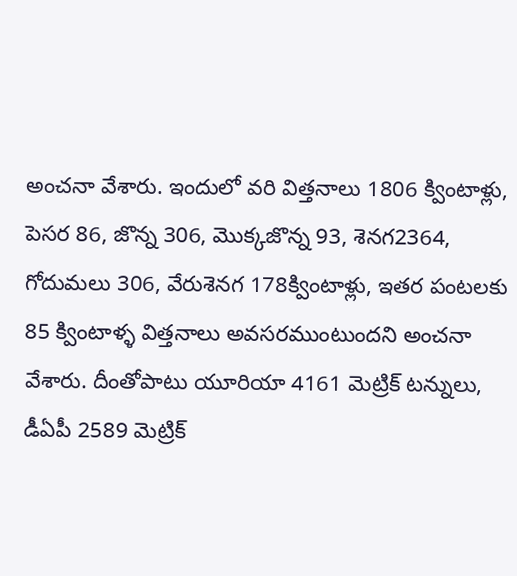అంచనా వేశారు. ఇందులో వరి విత్తనాలు 1806 క్వింటాళ్లు, పెసర 86, జొన్న 306, మొక్కజొన్న 93, శెనగ2364, గోదుమలు 306, వేరుశెనగ 178క్వింటాళ్లు, ఇతర పంటలకు 85 క్వింటాళ్ళ విత్తనాలు అవసరముంటుందని అంచనా వేశారు. దీంతోపాటు యూరియా 4161 మెట్రిక్‌ టన్నులు, డీఏపీ 2589 మెట్రిక్‌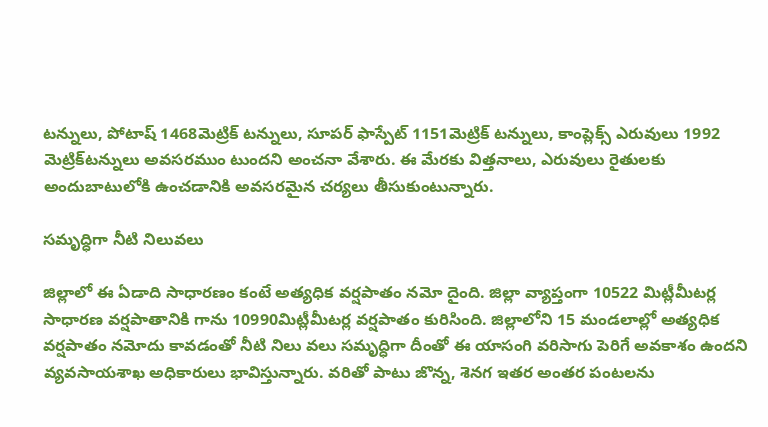టన్నులు, పోటాష్‌ 1468మెట్రిక్‌ టన్నులు, సూపర్‌ ఫాస్పేట్‌ 1151మెట్రిక్‌ టన్నులు, కాంప్లెక్స్‌ ఎరువులు 1992 మెట్రిక్‌టన్నులు అవసరముం టుందని అంచనా వేశారు. ఈ మేరకు విత్తనాలు, ఎరువులు రైతులకు అందుబాటులోకి ఉంచడానికి అవసరమైన చర్యలు తీసుకుంటున్నారు.

సమృద్ధిగా నీటి నిలువలు

జిల్లాలో ఈ ఏడాది సాధారణం కంటే అత్యధిక వర్షపాతం నమో దైంది. జిల్లా వ్యాప్తంగా 10522 మిట్లీమీటర్ల సాధారణ వర్షపాతానికి గాను 10990మిట్లీమీటర్ల వర్షపాతం కురిసింది. జిల్లాలోని 15 మండలాల్లో అత్యధిక వర్షపాతం నమోదు కావడంతో నీటి నిలు వలు సమృద్ధిగా దీంతో ఈ యాసంగి వరిసాగు పెరిగే అవకాశం ఉందని వ్యవసాయశాఖ అధికారులు భావిస్తున్నారు. వరితో పాటు జొన్న, శెనగ ఇతర అంతర పంటలను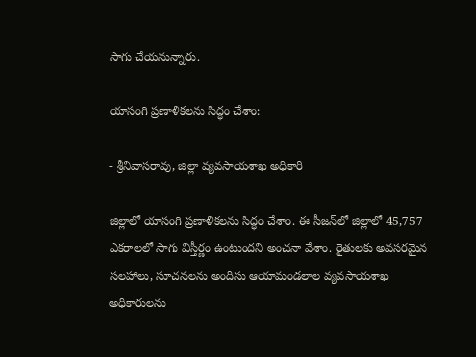సాగు చేయనున్నారు.

యాసంగి ప్రణాళికలను సిద్ధం చేశాం:

- శ్రీనివాసరావు, జిల్లా వ్యవసాయశాఖ అధికారి

జిల్లాలో యాసంగి ప్రణాళికలను సిద్ధం చేశాం. ఈ సీజన్‌లో జిల్లాలో 45,757 ఎకరాలలో సాగు విస్తీర్ణం ఉంటుందని అంచనా వేశాం. రైతులకు అవసరమైన సలహాలు, సూచనలను అందిసు ఆయామండలాల వ్యవసాయశాఖ అధికారులను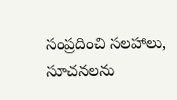సంప్రదించి సలహాలు, సూచనలను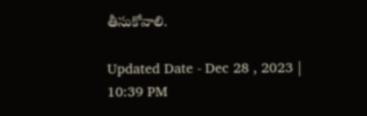తీసుకోవాలి.

Updated Date - Dec 28 , 2023 | 10:39 PM